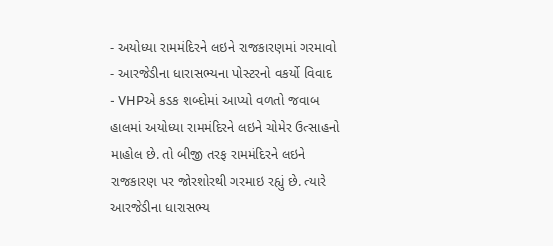- અયોધ્યા રામમંદિરને લઇને રાજકારણમાં ગરમાવો
- આરજેડીના ધારાસભ્યના પોસ્ટરનો વકર્યો વિવાદ
- VHPએ કડક શબ્દોમાં આપ્યો વળતો જવાબ
હાલમાં અયોધ્યા રામમંદિરને લઇને ચોમેર ઉત્સાહનો માહોલ છે. તો બીજી તરફ રામમંદિરને લઇને રાજકારણ પર જોરશોરથી ગરમાઇ રહ્યું છે. ત્યારે આરજેડીના ધારાસભ્ય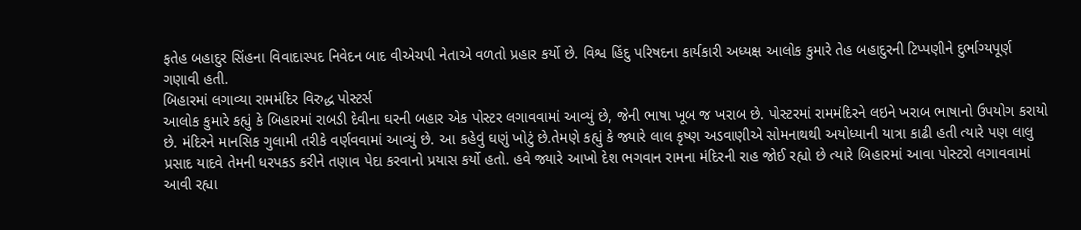ફતેહ બહાદુર સિંહના વિવાદાસ્પદ નિવેદન બાદ વીએચપી નેતાએ વળતો પ્રહાર કર્યો છે. વિશ્વ હિંદુ પરિષદના કાર્યકારી અધ્યક્ષ આલોક કુમારે તેહ બહાદુરની ટિપ્પણીને દુર્ભાગ્યપૂર્ણ ગણાવી હતી.
બિહારમાં લગાવ્યા રામમંદિર વિરુદ્ધ પોસ્ટર્સ
આલોક કુમારે કહ્યું કે બિહારમાં રાબડી દેવીના ઘરની બહાર એક પોસ્ટર લગાવવામાં આવ્યું છે, જેની ભાષા ખૂબ જ ખરાબ છે. પોસ્ટરમાં રામમંદિરને લઇને ખરાબ ભાષાનો ઉપયોગ કરાયો છે. મંદિરને માનસિક ગુલામી તરીકે વર્ણવવામાં આવ્યું છે. આ કહેવું ઘણું ખોટું છે.તેમણે કહ્યું કે જ્યારે લાલ કૃષ્ણ અડવાણીએ સોમનાથથી અયોધ્યાની યાત્રા કાઢી હતી ત્યારે પણ લાલુ પ્રસાદ યાદવે તેમની ધરપકડ કરીને તણાવ પેદા કરવાનો પ્રયાસ કર્યો હતો. હવે જ્યારે આખો દેશ ભગવાન રામના મંદિરની રાહ જોઈ રહ્યો છે ત્યારે બિહારમાં આવા પોસ્ટરો લગાવવામાં આવી રહ્યા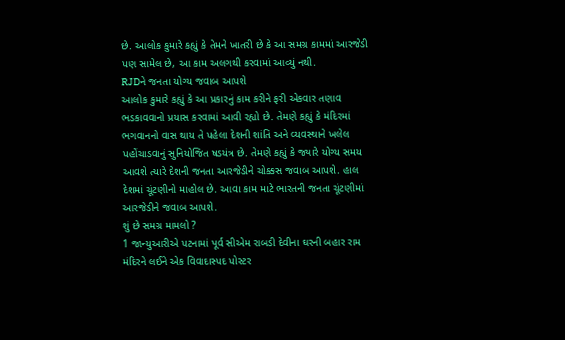છે. આલોક કુમારે કહ્યું કે તેમને ખાતરી છે કે આ સમગ્ર કામમાં આરજેડી પણ સામેલ છે, આ કામ અલગથી કરવામાં આવ્યું નથી.
RJDને જનતા યોગ્ય જવાબ આપશે
આલોક કુમારે કહ્યું કે આ પ્રકારનું કામ કરીને ફરી એકવાર તણાવ ભડકાવવાનો પ્રયાસ કરવામાં આવી રહ્યો છે. તેમણે કહ્યું કે મંદિરમાં ભગવાનનો વાસ થાય તે પહેલા દેશની શાંતિ અને વ્યવસ્થાને ખલેલ પહોંચાડવાનું સુનિયોજિત ષડયંત્ર છે. તેમણે કહ્યું કે જ્યારે યોગ્ય સમય આવશે ત્યારે દેશની જનતા આરજેડીને ચોક્કસ જવાબ આપશે. હાલ દેશમાં ચૂંટણીનો માહોલ છે. આવા કામ માટે ભારતની જનતા ચૂંટણીમાં આરજેડીને જવાબ આપશે.
શું છે સમગ્ર મામલો ?
1 જાન્યુઆરીએ પટનામાં પૂર્વ સીએમ રાબડી દેવીના ઘરની બહાર રામ મંદિરને લઈને એક વિવાદાસ્પદ પોસ્ટર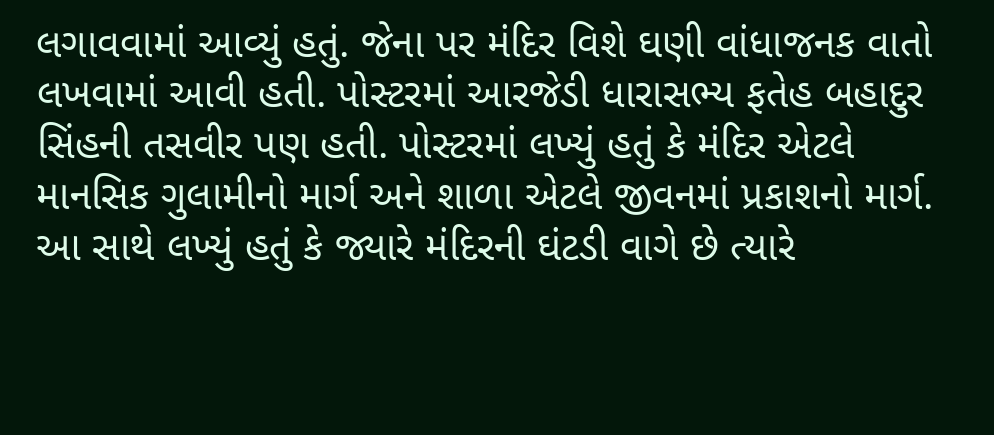લગાવવામાં આવ્યું હતું. જેના પર મંદિર વિશે ઘણી વાંધાજનક વાતો લખવામાં આવી હતી. પોસ્ટરમાં આરજેડી ધારાસભ્ય ફતેહ બહાદુર સિંહની તસવીર પણ હતી. પોસ્ટરમાં લખ્યું હતું કે મંદિર એટલે માનસિક ગુલામીનો માર્ગ અને શાળા એટલે જીવનમાં પ્રકાશનો માર્ગ. આ સાથે લખ્યું હતું કે જ્યારે મંદિરની ઘંટડી વાગે છે ત્યારે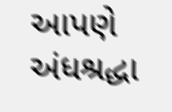આપણે અંધશ્રદ્ધા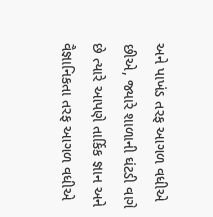અને પાખંડ તરફ આગળ વધીએ છીએ, જ્યારે શાળાની ઘંટડી વાગે છે ત્યારે આપણે તાર્કિક જ્ઞાન અને વૈજ્ઞાનિકતા તરફ આગળ વધીએ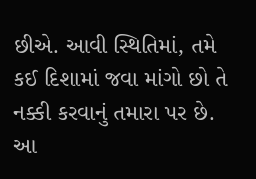છીએ. આવી સ્થિતિમાં, તમે કઈ દિશામાં જવા માંગો છો તે નક્કી કરવાનું તમારા પર છે. આ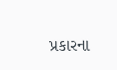પ્રકારના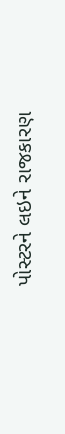પોસ્ટરને લઇને રાજકારણ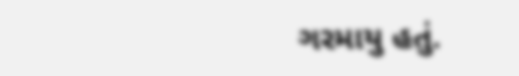ગરમાયુ હતું.